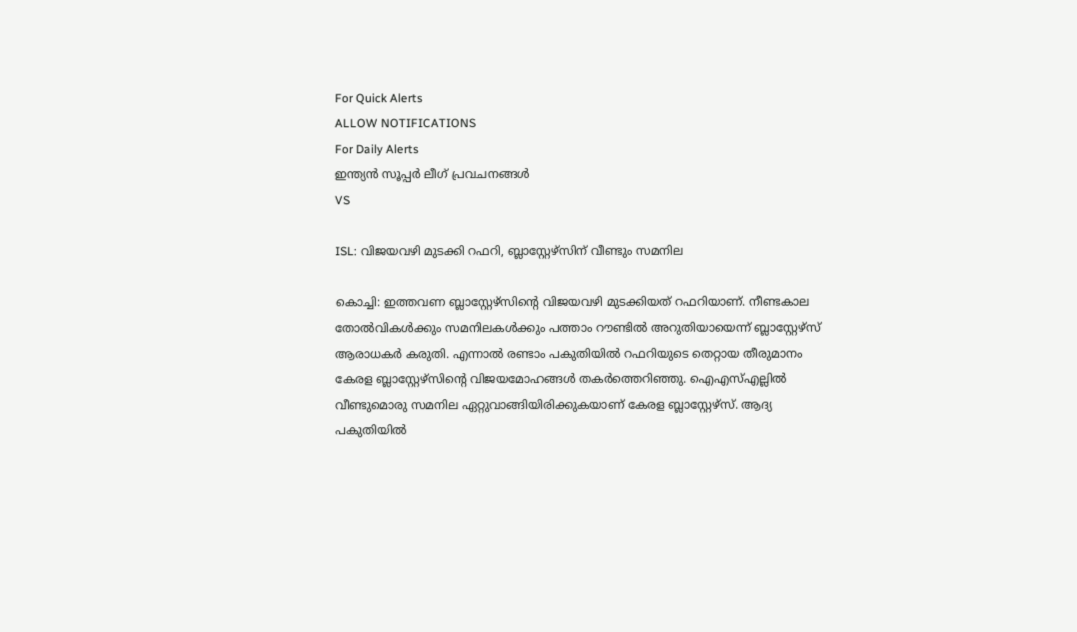For Quick Alerts
ALLOW NOTIFICATIONS
For Daily Alerts
ഇന്ത്യന്‍ സൂപ്പര്‍ ലീഗ്‌ പ്രവചനങ്ങൾ
VS

ISL: വിജയവഴി മുടക്കി റഫറി, ബ്ലാസ്റ്റേഴ്‌സിന് വീണ്ടും സമനില

കൊച്ചി: ഇത്തവണ ബ്ലാസ്റ്റേഴ്‌സിന്റെ വിജയവഴി മുടക്കിയത് റഫറിയാണ്. നീണ്ടകാല തോല്‍വികള്‍ക്കും സമനിലകള്‍ക്കും പത്താം റൗണ്ടില്‍ അറുതിയായെന്ന് ബ്ലാസ്റ്റേഴ്‌സ് ആരാധകര്‍ കരുതി. എന്നാല്‍ രണ്ടാം പകുതിയില്‍ റഫറിയുടെ തെറ്റായ തീരുമാനം കേരള ബ്ലാസ്റ്റേഴ്‌സിന്റെ വിജയമോഹങ്ങള്‍ തകര്‍ത്തെറിഞ്ഞു. ഐഎസ്എല്ലില്‍ വീണ്ടുമൊരു സമനില ഏറ്റുവാങ്ങിയിരിക്കുകയാണ് കേരള ബ്ലാസ്റ്റേഴ്‌സ്. ആദ്യ പകുതിയില്‍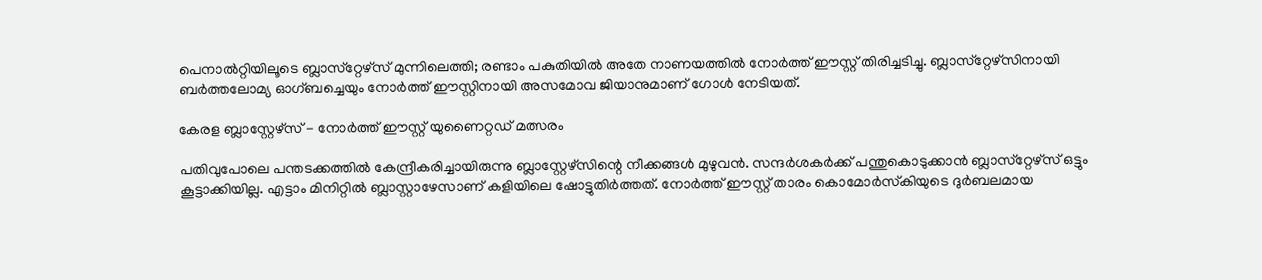പെനാല്‍റ്റിയിലൂടെ ബ്ലാസ്‌റ്റേഴ്‌സ് മുന്നിലെത്തി; രണ്ടാം പകുതിയില്‍ അതേ നാണയത്തില്‍ നോര്‍ത്ത് ഈസ്റ്റ് തിരിച്ചടിച്ചു. ബ്ലാസ്‌റ്റേഴ്‌സിനായി ബര്‍ത്തലോമ്യ ഓഗ്ബച്ചെയും നോര്‍ത്ത് ഈസ്റ്റിനായി അസമോവ ജിയാനുമാണ് ഗോള്‍ നേടിയത്.

കേരള ബ്ലാസ്റ്റേഴ്സ് - നോർത്ത് ഈസ്റ്റ് യുണൈറ്റഡ് മത്സരം

പതിവുപോലെ പന്തടക്കത്തില്‍ കേന്ദ്രീകരിച്ചായിരുന്നു ബ്ലാസ്റ്റേഴ്‌സിന്റെ നീക്കങ്ങള്‍ മുഴുവന്‍. സന്ദര്‍ശകര്‍ക്ക് പന്തുകൊടുക്കാന്‍ ബ്ലാസ്‌റ്റേഴ്‌സ് ഒട്ടും കൂട്ടാക്കിയില്ല. എട്ടാം മിനിറ്റില്‍ ബ്ലാസ്റ്റാഴേസാണ് കളിയിലെ ഷോട്ടുതിര്‍ത്തത്. നോര്‍ത്ത് ഈസ്റ്റ് താരം കൊമോര്‍സ്‌കിയുടെ ദുര്‍ബലമായ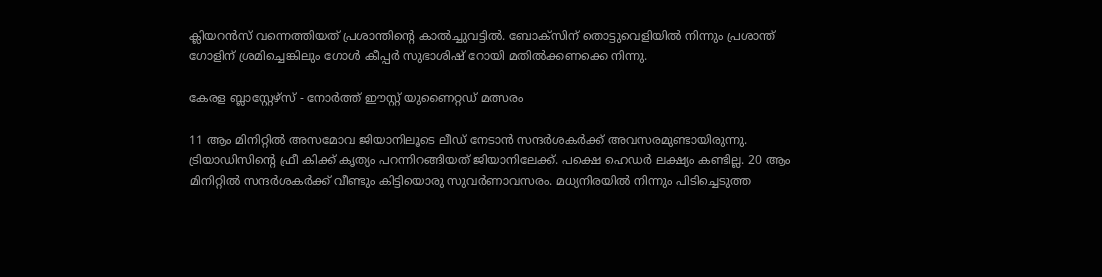ക്ലിയറന്‍സ് വന്നെത്തിയത് പ്രശാന്തിന്റെ കാല്‍ച്ചുവട്ടില്‍. ബോക്‌സിന് തൊട്ടുവെളിയില്‍ നിന്നും പ്രശാന്ത് ഗോളിന് ശ്രമിച്ചെങ്കിലും ഗോള്‍ കീപ്പര്‍ സുഭാശിഷ് റോയി മതില്‍ക്കണക്കെ നിന്നു.

കേരള ബ്ലാസ്റ്റേഴ്സ് - നോർത്ത് ഈസ്റ്റ് യുണൈറ്റഡ് മത്സരം

11 ആം മിനിറ്റില്‍ അസമോവ ജിയാനിലൂടെ ലീഡ് നേടാന്‍ സന്ദര്‍ശകര്‍ക്ക് അവസരമുണ്ടായിരുന്നു. ട്രിയാഡിസിന്റെ ഫ്രീ കിക്ക് കൃത്യം പറന്നിറങ്ങിയത് ജിയാനിലേക്ക്. പക്ഷെ ഹെഡര്‍ ലക്ഷ്യം കണ്ടില്ല. 20 ആം മിനിറ്റില്‍ സന്ദര്‍ശകര്‍ക്ക് വീണ്ടും കിട്ടിയൊരു സുവര്‍ണാവസരം. മധ്യനിരയില്‍ നിന്നും പിടിച്ചെടുത്ത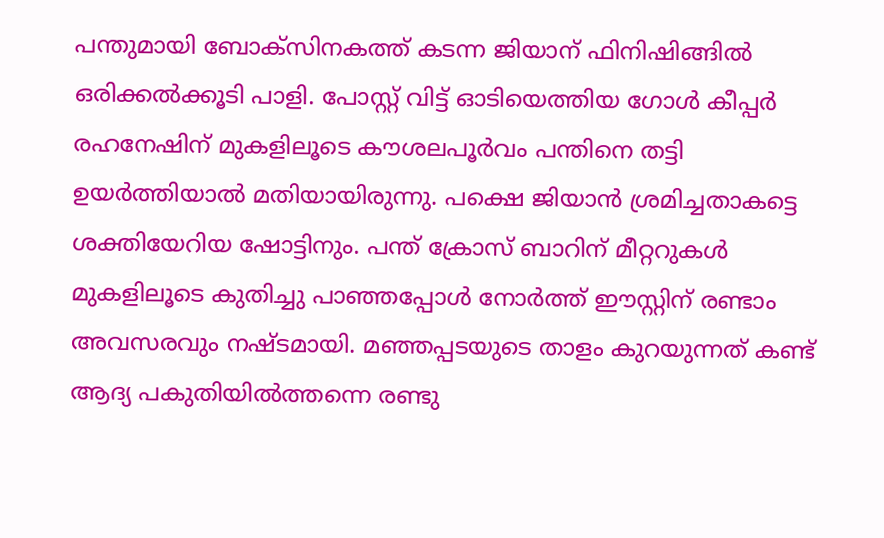പന്തുമായി ബോക്‌സിനകത്ത് കടന്ന ജിയാന് ഫിനിഷിങ്ങില്‍ ഒരിക്കല്‍ക്കൂടി പാളി. പോസ്റ്റ് വിട്ട് ഓടിയെത്തിയ ഗോള്‍ കീപ്പര്‍ രഹനേഷിന് മുകളിലൂടെ കൗശലപൂര്‍വം പന്തിനെ തട്ടി ഉയര്‍ത്തിയാല്‍ മതിയായിരുന്നു. പക്ഷെ ജിയാന്‍ ശ്രമിച്ചതാകട്ടെ ശക്തിയേറിയ ഷോട്ടിനും. പന്ത് ക്രോസ് ബാറിന് മീറ്ററുകള്‍ മുകളിലൂടെ കുതിച്ചു പാഞ്ഞപ്പോള്‍ നോര്‍ത്ത് ഈസ്റ്റിന് രണ്ടാം അവസരവും നഷ്ടമായി. മഞ്ഞപ്പടയുടെ താളം കുറയുന്നത് കണ്ട് ആദ്യ പകുതിയില്‍ത്തന്നെ രണ്ടു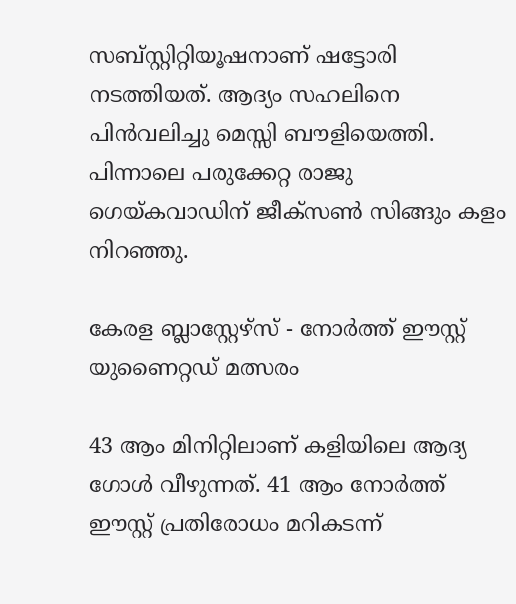സബ്സ്റ്റിറ്റിയൂഷനാണ് ഷട്ടോരി നടത്തിയത്. ആദ്യം സഹലിനെ പിന്‍വലിച്ചു മെസ്സി ബൗളിയെത്തി. പിന്നാലെ പരുക്കേറ്റ രാജു ഗെയ്കവാഡിന് ജീക്‌സണ്‍ സിങ്ങും കളം നിറഞ്ഞു.

കേരള ബ്ലാസ്റ്റേഴ്സ് - നോർത്ത് ഈസ്റ്റ് യുണൈറ്റഡ് മത്സരം

43 ആം മിനിറ്റിലാണ് കളിയിലെ ആദ്യ ഗോള്‍ വീഴുന്നത്. 41 ആം നോര്‍ത്ത് ഈസ്റ്റ് പ്രതിരോധം മറികടന്ന്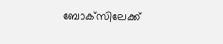ബോക്‌സിലേക്ക്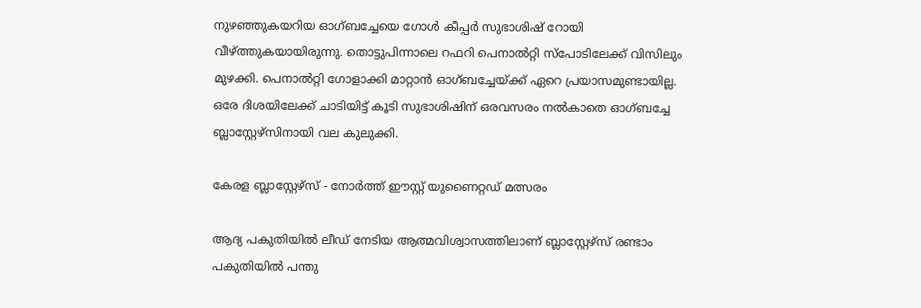നുഴഞ്ഞുകയറിയ ഓഗ്ബച്ചേയെ ഗോള്‍ കീപ്പര്‍ സുഭാശിഷ് റോയി വീഴ്ത്തുകയായിരുന്നു. തൊട്ടുപിന്നാലെ റഫറി പെനാല്‍റ്റി സ്‌പോടിലേക്ക് വിസിലും മുഴക്കി. പെനാല്‍റ്റി ഗോളാക്കി മാറ്റാന്‍ ഓഗ്ബച്ചേയ്ക്ക് ഏറെ പ്രയാസമുണ്ടായില്ല. ഒരേ ദിശയിലേക്ക് ചാടിയിട്ട് കൂടി സുഭാശിഷിന് ഒരവസരം നല്‍കാതെ ഓഗ്ബച്ചേ ബ്ലാസ്റ്റേഴ്‌സിനായി വല കുലുക്കി.

കേരള ബ്ലാസ്റ്റേഴ്സ് - നോർത്ത് ഈസ്റ്റ് യുണൈറ്റഡ് മത്സരം

ആദ്യ പകുതിയില്‍ ലീഡ് നേടിയ ആത്മവിശ്വാസത്തിലാണ് ബ്ലാസ്റ്റേഴ്‌സ് രണ്ടാം പകുതിയില്‍ പന്തു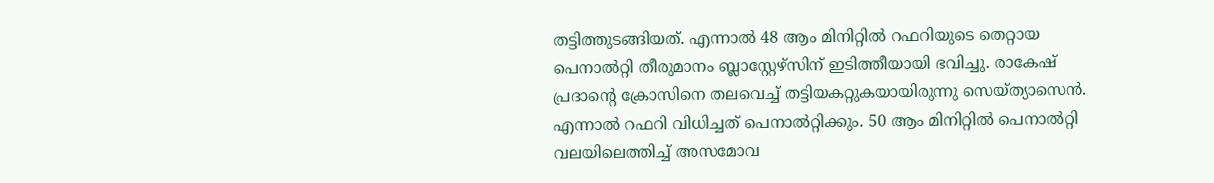തട്ടിത്തുടങ്ങിയത്. എന്നാല്‍ 48 ആം മിനിറ്റില്‍ റഫറിയുടെ തെറ്റായ പെനാല്‍റ്റി തീരുമാനം ബ്ലാസ്റ്റേഴ്‌സിന് ഇടിത്തീയായി ഭവിച്ചു. രാകേഷ് പ്രദാന്റെ ക്രോസിനെ തലവെച്ച് തട്ടിയകറ്റുകയായിരുന്നു സെയ്ത്യാസെന്‍. എന്നാല്‍ റഫറി വിധിച്ചത് പെനാല്‍റ്റിക്കും. 50 ആം മിനിറ്റില്‍ പെനാല്‍റ്റി വലയിലെത്തിച്ച് അസമോവ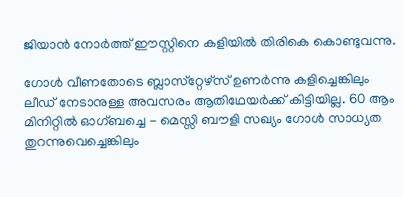ജിയാന്‍ നോര്‍ത്ത് ഈസ്റ്റിനെ കളിയില്‍ തിരികെ കൊണ്ടുവന്നു.

ഗോള്‍ വീണതോടെ ബ്ലാസ്‌റ്റേഴ്‌സ് ഉണര്‍ന്നു കളിച്ചെങ്കിലും ലീഡ് നേടാനുള്ള അവസരം ആതിഥേയര്‍ക്ക് കിട്ടിയില്ല. 60 ആം മിനിറ്റില്‍ ഓഗ്ബച്ചെ - മെസ്സി ബൗളി സഖ്യം ഗോള്‍ സാധ്യത തുറന്നുവെച്ചെങ്കിലും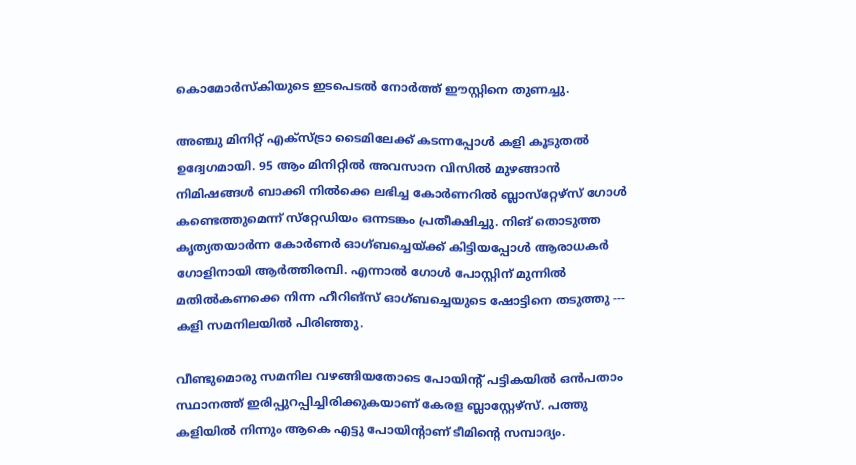കൊമോര്‍സ്‌കിയുടെ ഇടപെടല്‍ നോര്‍ത്ത് ഈസ്റ്റിനെ തുണച്ചു.

അഞ്ചു മിനിറ്റ് എക്‌സ്ട്രാ ടൈമിലേക്ക് കടന്നപ്പോള്‍ കളി കൂടുതല്‍ ഉദ്വേഗമായി. 95 ആം മിനിറ്റില്‍ അവസാന വിസില്‍ മുഴങ്ങാന്‍ നിമിഷങ്ങള്‍ ബാക്കി നില്‍ക്കെ ലഭിച്ച കോര്‍ണറില്‍ ബ്ലാസ്‌റ്റേഴ്‌സ് ഗോള്‍ കണ്ടെത്തുമെന്ന് സ്‌റ്റേഡിയം ഒന്നടങ്കം പ്രതീക്ഷിച്ചു. നിങ് തൊടുത്ത കൃത്യതയാര്‍ന്ന കോര്‍ണര്‍ ഓഗ്ബച്ചെയ്ക്ക് കിട്ടിയപ്പോൾ ആരാധകർ ഗോളിനായി ആർത്തിരമ്പി. എന്നാല്‍ ഗോള്‍ പോസ്റ്റിന് മുന്നില്‍ മതില്‍കണക്കെ നിന്ന ഹീറിങ്‌സ് ഓഗ്ബച്ചെയുടെ ഷോട്ടിനെ തടുത്തു --- കളി സമനിലയിൽ പിരിഞ്ഞു.

വീണ്ടുമൊരു സമനില വഴങ്ങിയതോടെ പോയിന്റ് പട്ടികയില്‍ ഒന്‍പതാം സ്ഥാനത്ത് ഇരിപ്പുറപ്പിച്ചിരിക്കുകയാണ് കേരള ബ്ലാസ്റ്റേഴ്‌സ്. പത്തു കളിയില്‍ നിന്നും ആകെ എട്ടു പോയിന്റാണ് ടീമിന്റെ സമ്പാദ്യം.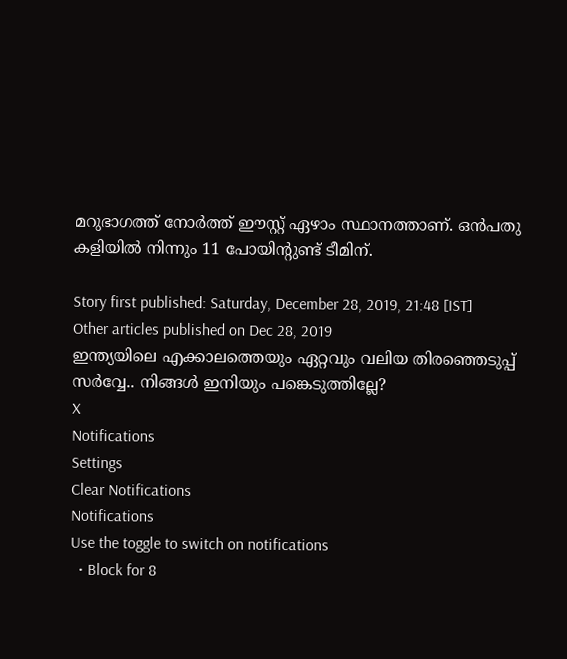മറുഭാഗത്ത് നോര്‍ത്ത് ഈസ്റ്റ് ഏഴാം സ്ഥാനത്താണ്. ഒന്‍പതു കളിയില്‍ നിന്നും 11 പോയിന്റുണ്ട് ടീമിന്.

Story first published: Saturday, December 28, 2019, 21:48 [IST]
Other articles published on Dec 28, 2019
ഇന്ത്യയിലെ എക്കാലത്തെയും ഏറ്റവും വലിയ തിരഞ്ഞെടുപ്പ് സർവ്വേ.. നിങ്ങൾ ഇനിയും പങ്കെടുത്തില്ലേ?
X
Notifications
Settings
Clear Notifications
Notifications
Use the toggle to switch on notifications
  • Block for 8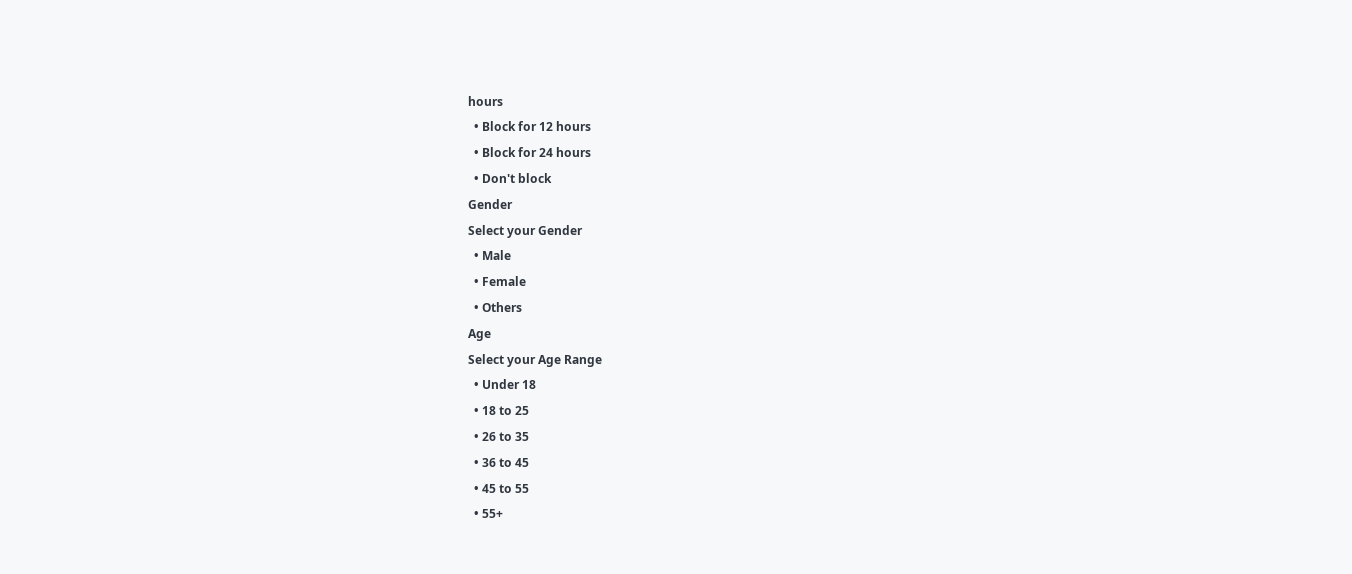hours
  • Block for 12 hours
  • Block for 24 hours
  • Don't block
Gender
Select your Gender
  • Male
  • Female
  • Others
Age
Select your Age Range
  • Under 18
  • 18 to 25
  • 26 to 35
  • 36 to 45
  • 45 to 55
  • 55+